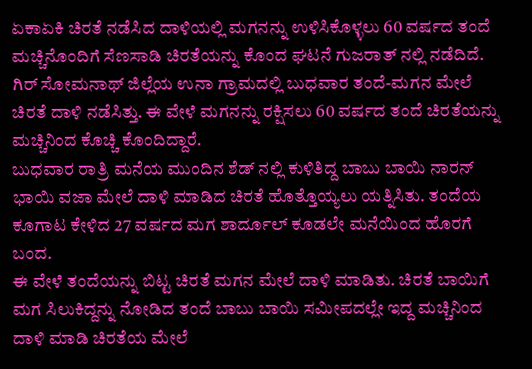ಏಕಾಏಕಿ ಚಿರತೆ ನಡೆಸಿದ ದಾಳಿಯಲ್ಲಿ ಮಗನನ್ನು ಉಳಿಸಿಕೊಳ್ಳಲು 60 ವರ್ಷದ ತಂದೆ ಮಚ್ಚಿನೊಂದಿಗೆ ಸೆಣಸಾಡಿ ಚಿರತೆಯನ್ನು ಕೊಂದ ಘಟನೆ ಗುಜರಾತ್ ನಲ್ಲಿ ನಡೆದಿದೆ.
ಗಿರ್ ಸೋಮನಾಥ್ ಜಿಲ್ಲೆಯ ಉನಾ ಗ್ರಾಮದಲ್ಲಿ ಬುಧವಾರ ತಂದೆ-ಮಗನ ಮೇಲೆ ಚಿರತೆ ದಾಳಿ ನಡೆಸಿತ್ತು. ಈ ವೇಳೆ ಮಗನನ್ನು ರಕ್ಷಿಸಲು 60 ವರ್ಷದ ತಂದೆ ಚಿರತೆಯನ್ನು ಮಚ್ಚಿನಿಂದ ಕೊಚ್ಚಿ ಕೊಂದಿದ್ದಾರೆ.
ಬುಧವಾರ ರಾತ್ರಿ ಮನೆಯ ಮುಂದಿನ ಶೆಡ್ ನಲ್ಲಿ ಕುಳಿತಿದ್ದ ಬಾಬು ಬಾಯಿ ನಾರನ್ ಭಾಯಿ ವಜಾ ಮೇಲೆ ದಾಳಿ ಮಾಡಿದ ಚಿರತೆ ಹೊತ್ತೊಯ್ಯಲು ಯತ್ನಿಸಿತು. ತಂದೆಯ ಕೂಗಾಟ ಕೇಳಿದ 27 ವರ್ಷದ ಮಗ ಶಾರ್ದೂಲ್ ಕೂಡಲೇ ಮನೆಯಿಂದ ಹೊರಗೆ ಬಂದ.
ಈ ವೇಳೆ ತಂದೆಯನ್ನು ಬಿಟ್ಟ ಚಿರತೆ ಮಗನ ಮೇಲೆ ದಾಳಿ ಮಾಡಿತು. ಚಿರತೆ ಬಾಯಿಗೆ ಮಗ ಸಿಲುಕಿದ್ದನ್ನು ನೋಡಿದ ತಂದೆ ಬಾಬು ಬಾಯಿ ಸಮೀಪದಲ್ಲೇ ಇದ್ದ ಮಚ್ಚಿನಿಂದ ದಾಳಿ ಮಾಡಿ ಚಿರತೆಯ ಮೇಲೆ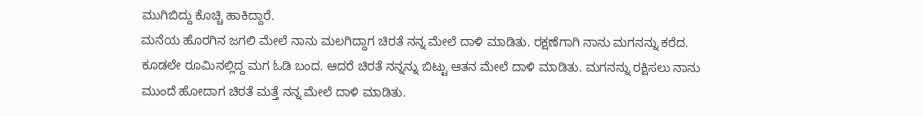ಮುಗಿಬಿದ್ದು ಕೊಚ್ಚಿ ಹಾಕಿದ್ದಾರೆ.
ಮನೆಯ ಹೊರಗಿನ ಜಗಲಿ ಮೇಲೆ ನಾನು ಮಲಗಿದ್ದಾಗ ಚಿರತೆ ನನ್ನ ಮೇಲೆ ದಾಳಿ ಮಾಡಿತು. ರಕ್ಷಣೆಗಾಗಿ ನಾನು ಮಗನನ್ನು ಕರೆದ. ಕೂಡಲೇ ರೂಮಿನಲ್ಲಿದ್ದ ಮಗ ಓಡಿ ಬಂದ. ಆದರೆ ಚಿರತೆ ನನ್ನನ್ನು ಬಿಟ್ಟು ಆತನ ಮೇಲೆ ದಾಳಿ ಮಾಡಿತು. ಮಗನನ್ನು ರಕ್ಷಿಸಲು ನಾನು ಮುಂದೆ ಹೋದಾಗ ಚಿರತೆ ಮತ್ತೆ ನನ್ನ ಮೇಲೆ ದಾಳಿ ಮಾಡಿತು.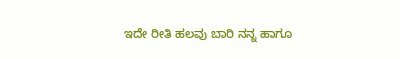ಇದೇ ರೀತಿ ಹಲವು ಬಾರಿ ನನ್ನ ಹಾಗೂ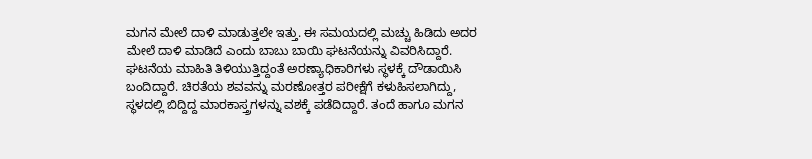ಮಗನ ಮೇಲೆ ದಾಳಿ ಮಾಡುತ್ತಲೇ ಇತ್ತು. ಈ ಸಮಯದಲ್ಲಿ ಮಚ್ಚು ಹಿಡಿದು ಅದರ ಮೇಲೆ ದಾಳಿ ಮಾಡಿದೆ ಎಂದು ಬಾಬು ಬಾಯಿ ಘಟನೆಯನ್ನು ವಿವರಿಸಿದ್ದಾರೆ.
ಘಟನೆಯ ಮಾಹಿತಿ ತಿಳಿಯುತ್ತಿದ್ದಂತೆ ಅರಣ್ಯಾಧಿಕಾರಿಗಳು ಸ್ಥಳಕ್ಕೆ ದೌಡಾಯಿಸಿ ಬಂದಿದ್ದಾರೆ. ಚಿರತೆಯ ಶವವನ್ನು ಮರಣೋತ್ತರ ಪರೀಕ್ಷೆಗೆ ಕಳುಹಿಸಲಾಗಿದ್ದು, ಸ್ಥಳದಲ್ಲಿ ಬಿದ್ದಿದ್ದ ಮಾರಕಾಸ್ತ್ರಗಳನ್ನು ವಶಕ್ಕೆ ಪಡೆದಿದ್ದಾರೆ. ತಂದೆ ಹಾಗೂ ಮಗನ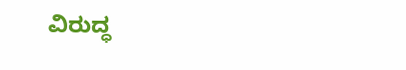ವಿರುದ್ಧ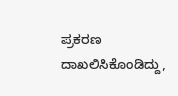ಪ್ರಕರಣ ದಾಖಲಿಸಿಕೊಂಡಿದ್ದು,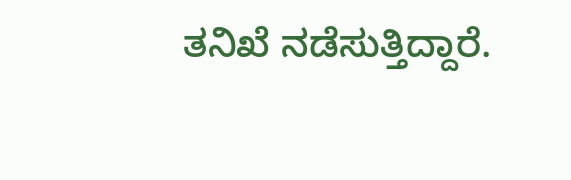ತನಿಖೆ ನಡೆಸುತ್ತಿದ್ದಾರೆ.